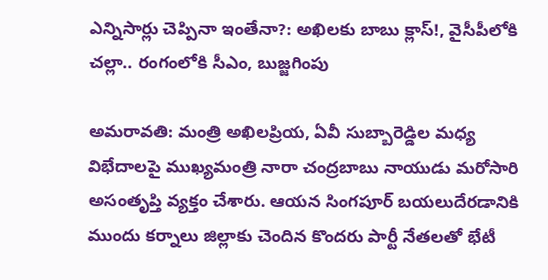ఎన్నిసార్లు చెప్పినా ఇంతేనా?: అఖిలకు బాబు క్లాస్!, వైసీపీలోకి చల్లా.. రంగంలోకి సీఎం, బుజ్జగింపు

అమరావతి: మంత్రి అఖిలప్రియ, ఏవీ సుబ్బారెడ్డిల మధ్య విభేదాలపై ముఖ్యమంత్రి నారా చంద్రబాబు నాయుడు మరోసారి అసంతృప్తి వ్యక్తం చేశారు. ఆయన సింగపూర్ బయలుదేరడానికి ముందు కర్నాలు జిల్లాకు చెందిన కొందరు పార్టీ నేతలతో భేటీ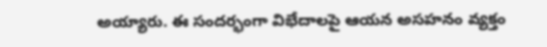అయ్యారు. ఈ సందర్భంగా విభేదాలపై ఆయన అసహనం వ్యక్తం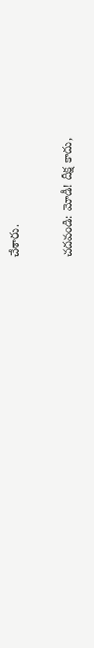చేశారు.

చదవండి: మోడీ! దీక్ష కాదు,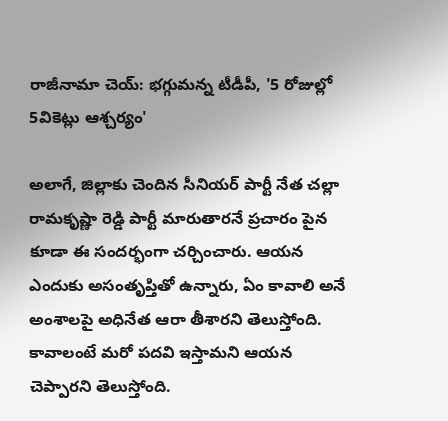రాజీనామా చెయ్: భగ్గుమన్న టీడీపీ, '5 రోజుల్లో 5వికెట్లు ఆశ్చర్యం'

అలాగే, జిల్లాకు చెందిన సీనియర్ పార్టీ నేత చల్లా రామకృష్ణా రెడ్డి పార్టీ మారుతారనే ప్రచారం పైన కూడా ఈ సందర్భంగా చర్చించారు. ఆయన ఎందుకు అసంతృప్తితో ఉన్నారు, ఏం కావాలి అనే అంశాలపై అధినేత ఆరా తీశారని తెలుస్తోంది. కావాలంటే మరో పదవి ఇస్తామని ఆయన చెప్పారని తెలుస్తోంది.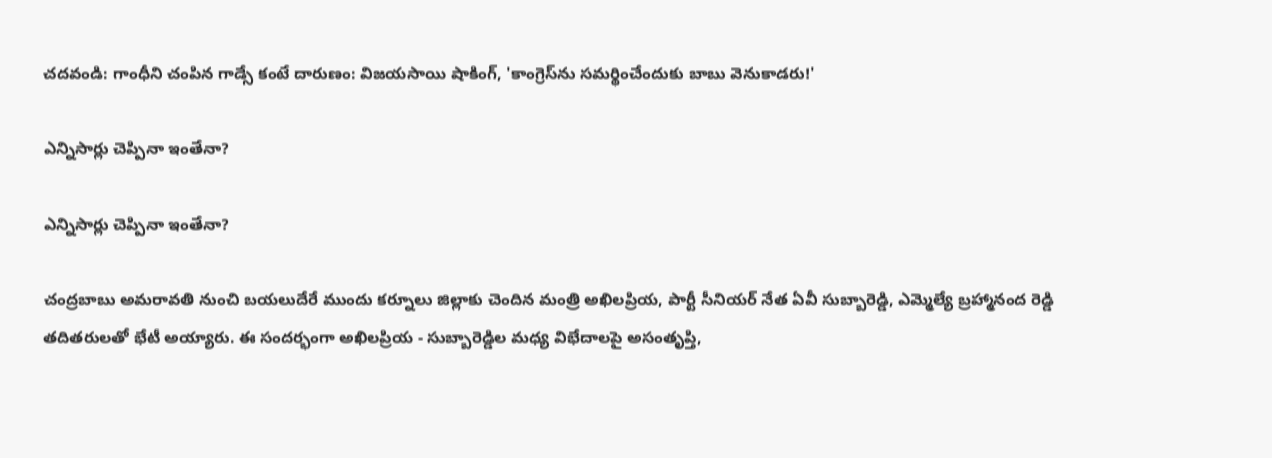చదవండి: గాంధీని చంపిన గాడ్సే కంటే దారుణం: విజయసాయి షాకింగ్, 'కాంగ్రెస్‌ను సమర్థించేందుకు బాబు వెనుకాడరు!'

ఎన్నిసార్లు చెప్పినా ఇంతేనా?

ఎన్నిసార్లు చెప్పినా ఇంతేనా?

చంద్రబాబు అమరావతి నుంచి బయలుదేరే ముందు కర్నూలు జిల్లాకు చెందిన మంత్రి అఖిలప్రియ, పార్టీ సీనియర్ నేత ఏవీ సుబ్బారెడ్డి, ఎమ్మెల్యే బ్రహ్మానంద రెడ్డి తదితరులతో భేటీ అయ్యారు. ఈ సందర్భంగా అఖిలప్రియ - సుబ్బారెడ్డిల మధ్య విభేదాలపై అసంతృప్తి,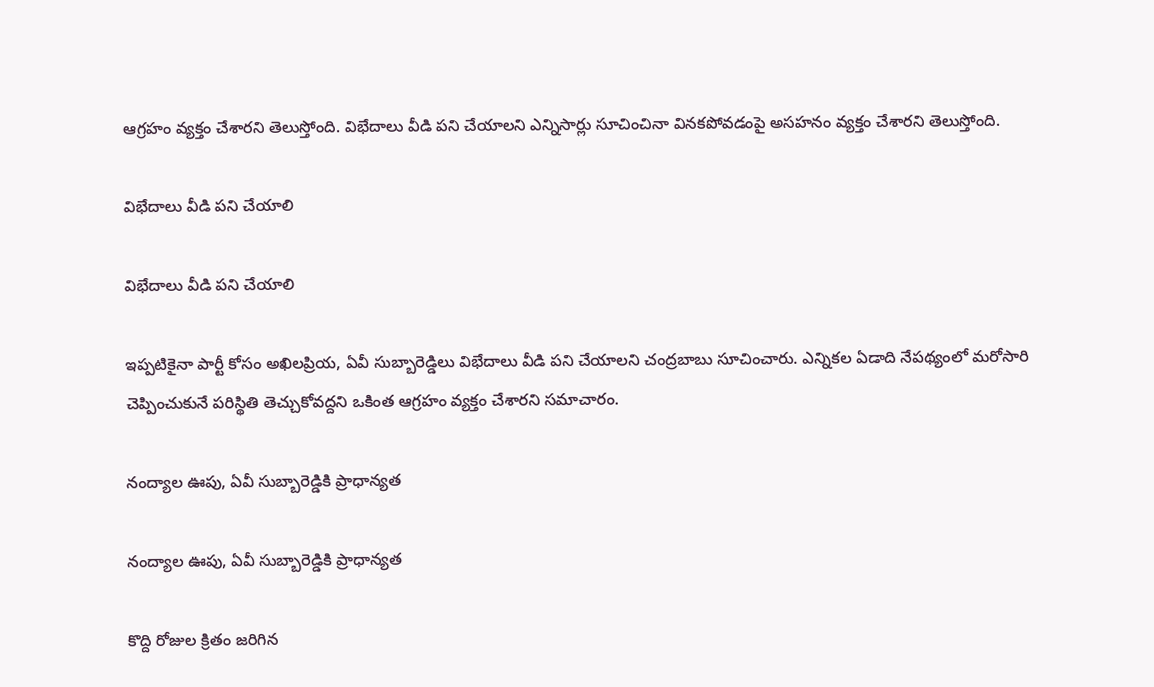ఆగ్రహం వ్యక్తం చేశారని తెలుస్తోంది. విభేదాలు వీడి పని చేయాలని ఎన్నిసార్లు సూచించినా వినకపోవడంపై అసహనం వ్యక్తం చేశారని తెలుస్తోంది.

విభేదాలు వీడి పని చేయాలి

విభేదాలు వీడి పని చేయాలి

ఇప్పటికైనా పార్టీ కోసం అఖిలప్రియ, ఏవీ సుబ్బారెడ్డిలు విభేదాలు వీడి పని చేయాలని చంద్రబాబు సూచించారు. ఎన్నికల ఏడాది నేపథ్యంలో మరోసారి చెప్పించుకునే పరిస్థితి తెచ్చుకోవద్దని ఒకింత ఆగ్రహం వ్యక్తం చేశారని సమాచారం.

నంద్యాల ఊపు, ఏవీ సుబ్బారెడ్డికి ప్రాధాన్యత

నంద్యాల ఊపు, ఏవీ సుబ్బారెడ్డికి ప్రాధాన్యత

కొద్ది రోజుల క్రితం జరిగిన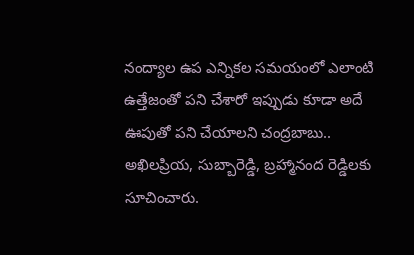నంద్యాల ఉప ఎన్నికల సమయంలో ఎలాంటి ఉత్తేజంతో పని చేశారో ఇప్పుడు కూడా అదే ఊపుతో పని చేయాలని చంద్రబాబు.. అఖిలప్రియ, సుబ్బారెడ్డి, బ్రహ్మానంద రెడ్డిలకు సూచించారు.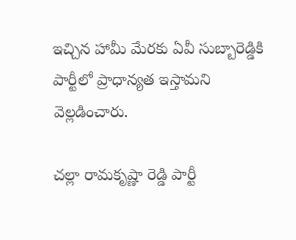ఇచ్చిన హామీ మేరకు ఏవీ సుబ్బారెడ్డికి పార్టీలో ప్రాధాన్యత ఇస్తామని వెల్లడించారు.

చల్లా రామకృష్ణా రెడ్డి పార్టీ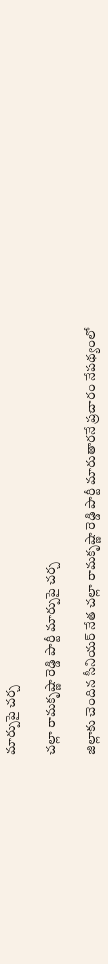మార్పుపై చర్చ

చల్లా రామకృష్ణా రెడ్డి పార్టీ మార్పుపై చర్చ

జిల్లాకు చెందిన సీనియర్ నేత చల్లా రామకృష్ణా రెడ్డి పార్టీ మారుతారనే ప్రచారం నేపథ్యంలో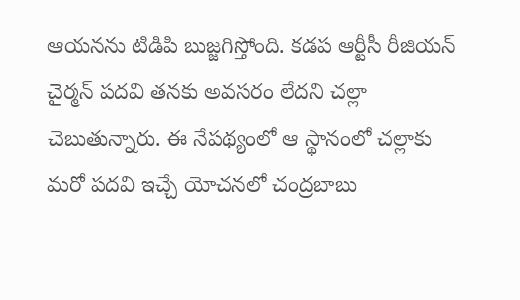ఆయనను టిడిపి బుజ్జగిస్తోంది. కడప ఆర్టీసీ రీజియన్ చైర్మన్ పదవి తనకు అవసరం లేదని చల్లా చెబుతున్నారు. ఈ నేపథ్యంలో ఆ స్థానంలో చల్లాకు మరో పదవి ఇచ్చే యోచనలో చంద్రబాబు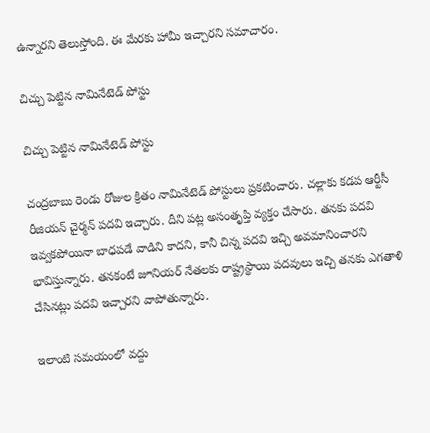ఉన్నారని తెలుస్తోంది. ఈ మేరకు హామీ ఇచ్చారని సమాచారం.

చిచ్చు పెట్టిన నామినేటెడ్ పోస్టు

చిచ్చు పెట్టిన నామినేటెడ్ పోస్టు

చంద్రబాబు రెండు రోజుల క్రితం నామినేటెడ్ పోస్టులు ప్రకటించారు. చల్లాకు కడప ఆర్టీసీ రీజియన్ చైర్మన్ పదవి ఇచ్చారు. దీని పట్ల అసంతృప్తి వ్యక్తం చేసారు. తనకు పదవి ఇవ్వకపోయినా బాధపడే వాడిని కాదని, కానీ చిన్న పదవి ఇచ్చి అవమానించారని భావిస్తున్నారు. తనకంటే జూనియర్ నేతలకు రాష్ట్రస్థాయి పదవులు ఇచ్చి తనకు ఎగతాళి చేసినట్లు పదవి ఇచ్చారని వాపోతున్నారు.

ఇలాంటి సమయంలో వద్దు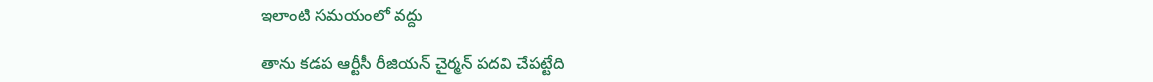ఇలాంటి సమయంలో వద్దు

తాను కడప ఆర్టీసీ రీజియన్ చైర్మన్ పదవి చేపట్టేది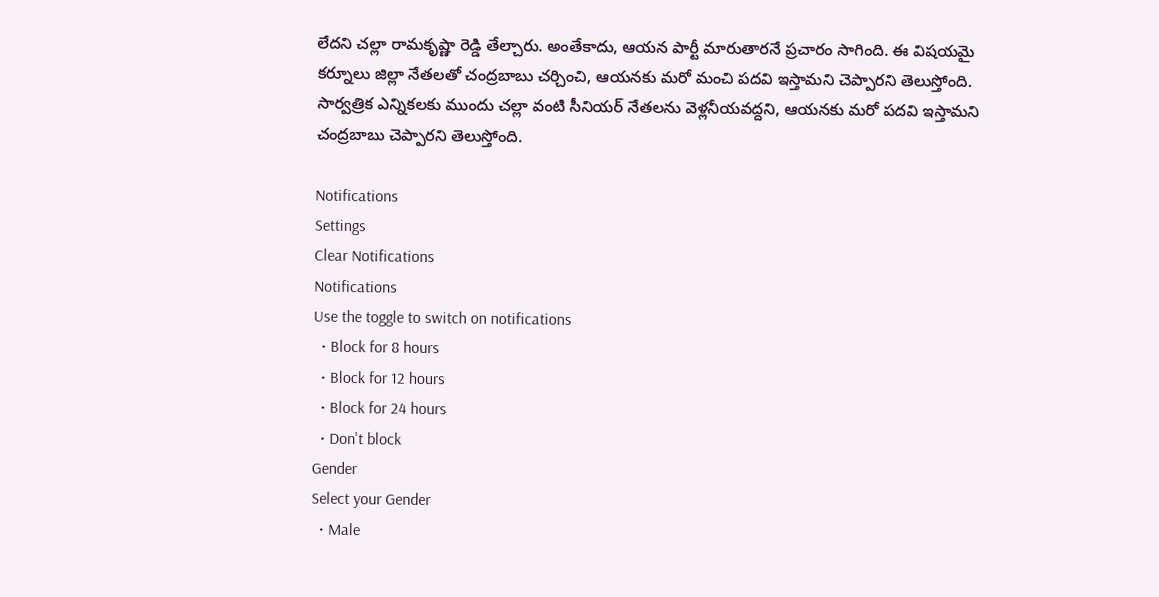లేదని చల్లా రామకృష్ణా రెడ్డి తేల్చారు. అంతేకాదు, ఆయన పార్టీ మారుతారనే ప్రచారం సాగింది. ఈ విషయమై కర్నూలు జిల్లా నేతలతో చంద్రబాబు చర్చించి, ఆయనకు మరో మంచి పదవి ఇస్తామని చెప్పారని తెలుస్తోంది. సార్వత్రిక ఎన్నికలకు ముందు చల్లా వంటి సీనియర్ నేతలను వెళ్లనీయవద్దని, ఆయనకు మరో పదవి ఇస్తామని చంద్రబాబు చెప్పారని తెలుస్తోంది.

Notifications
Settings
Clear Notifications
Notifications
Use the toggle to switch on notifications
  • Block for 8 hours
  • Block for 12 hours
  • Block for 24 hours
  • Don't block
Gender
Select your Gender
  • Male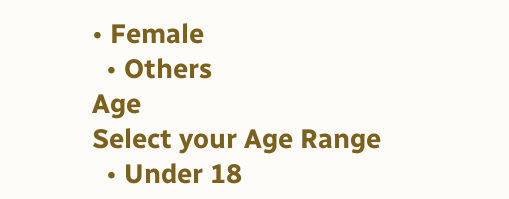• Female
  • Others
Age
Select your Age Range
  • Under 18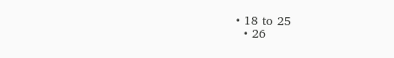• 18 to 25
  • 26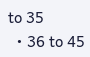to 35
  • 36 to 45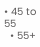• 45 to 55
  • 55+